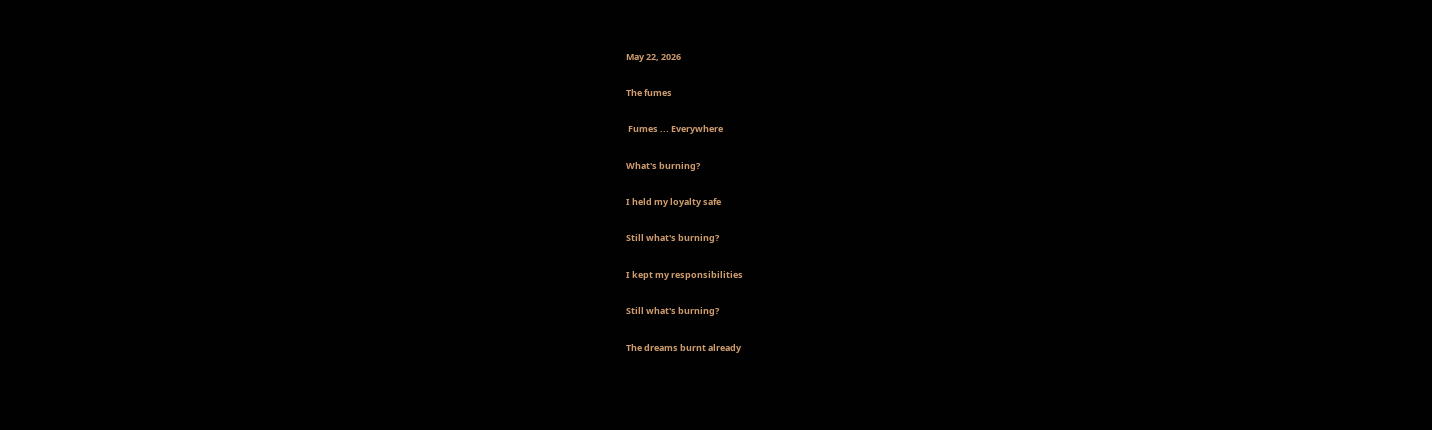May 22, 2026

The fumes

 Fumes ... Everywhere

What's burning?

I held my loyalty safe

Still what's burning?

I kept my responsibilities

Still what's burning?

The dreams burnt already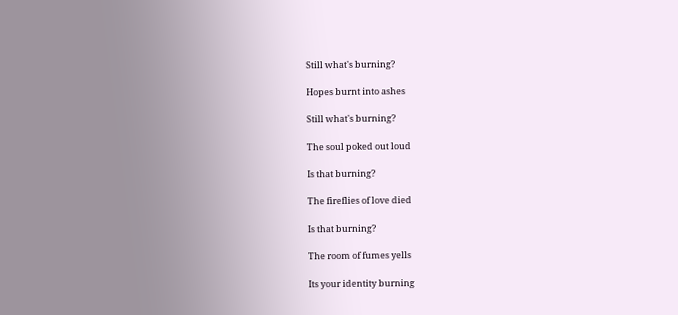Still what's burning?

Hopes burnt into ashes

Still what's burning?

The soul poked out loud

Is that burning?

The fireflies of love died

Is that burning?

The room of fumes yells

Its your identity burning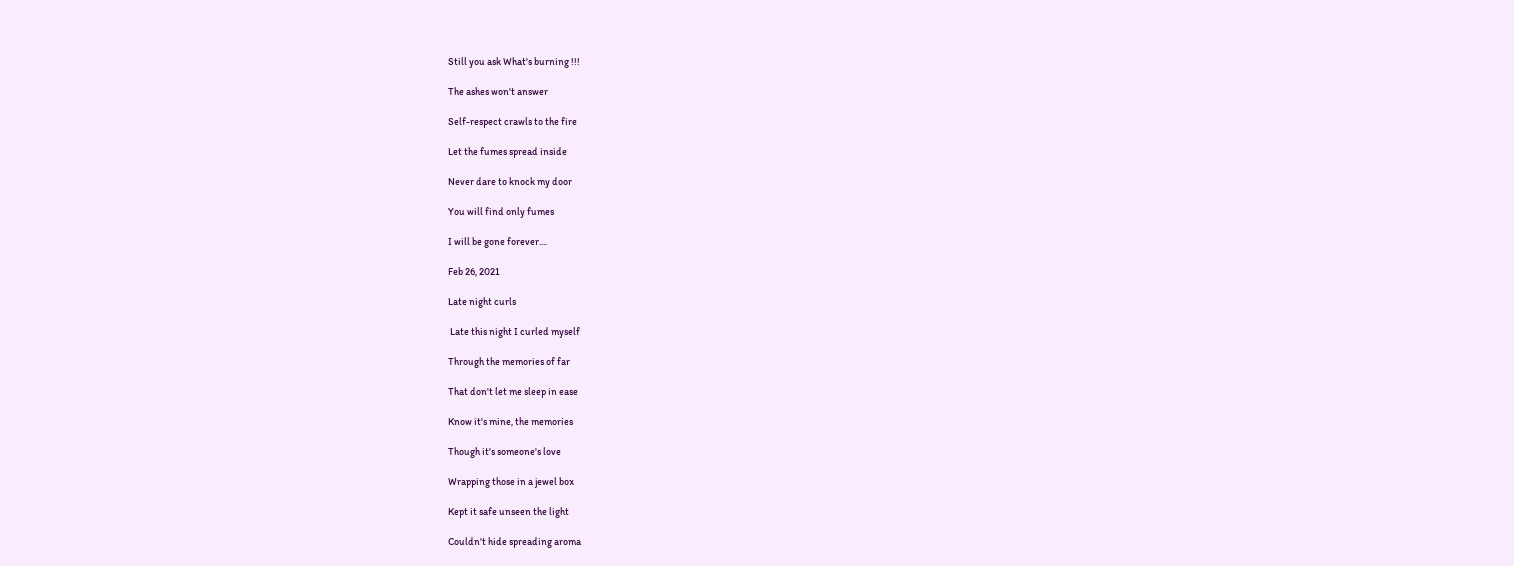Still you ask What's burning !!!

The ashes won't answer

Self-respect crawls to the fire

Let the fumes spread inside

Never dare to knock my door

You will find only fumes

I will be gone forever....

Feb 26, 2021

Late night curls

 Late this night I curled myself

Through the memories of far

That don't let me sleep in ease

Know it's mine, the memories

Though it's someone's love

Wrapping those in a jewel box

Kept it safe unseen the light

Couldn't hide spreading aroma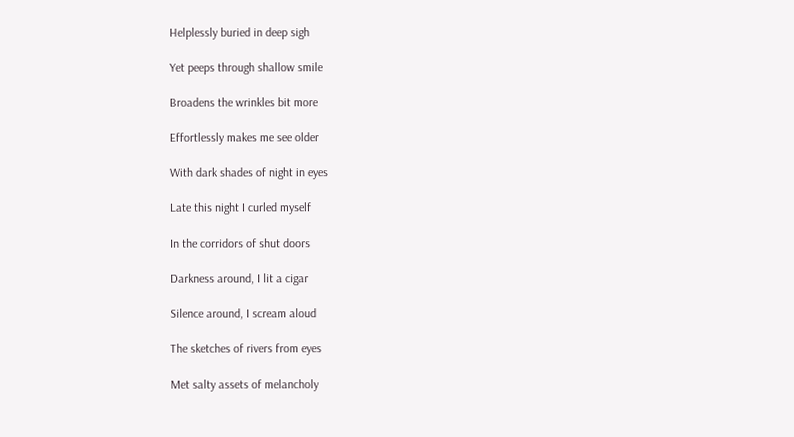Helplessly buried in deep sigh

Yet peeps through shallow smile

Broadens the wrinkles bit more

Effortlessly makes me see older

With dark shades of night in eyes

Late this night I curled myself

In the corridors of shut doors

Darkness around, I lit a cigar

Silence around, I scream aloud

The sketches of rivers from eyes

Met salty assets of melancholy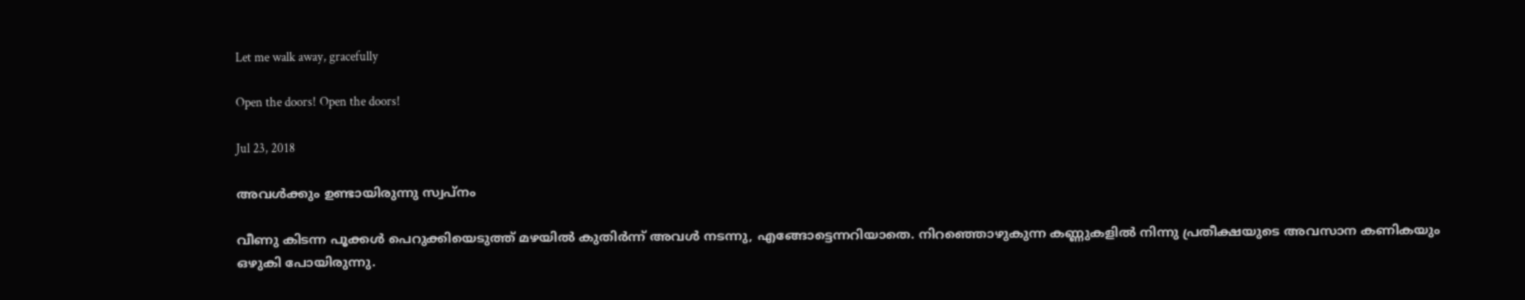Let me walk away, gracefully

Open the doors! Open the doors!

Jul 23, 2018

അവൾക്കും ഉണ്ടായിരുന്നു സ്വപ്നം

വീണു കിടന്ന പൂക്കൾ പെറുക്കിയെടുത്ത് മഴയിൽ കുതിർന്ന് അവൾ നടന്നു, എങ്ങോട്ടെന്നറിയാതെ. നിറഞ്ഞൊഴുകുന്ന കണ്ണുകളിൽ നിന്നു പ്രതീക്ഷയുടെ അവസാന കണികയും  ഒഴുകി പോയിരുന്നു.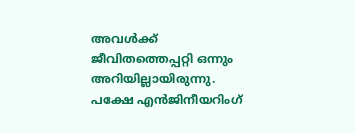അവൾക്ക് ജീവിതത്തെപ്പറ്റി ഒന്നും അറിയില്ലായിരുന്നു. പക്ഷേ എൻജിനീയറിംഗ്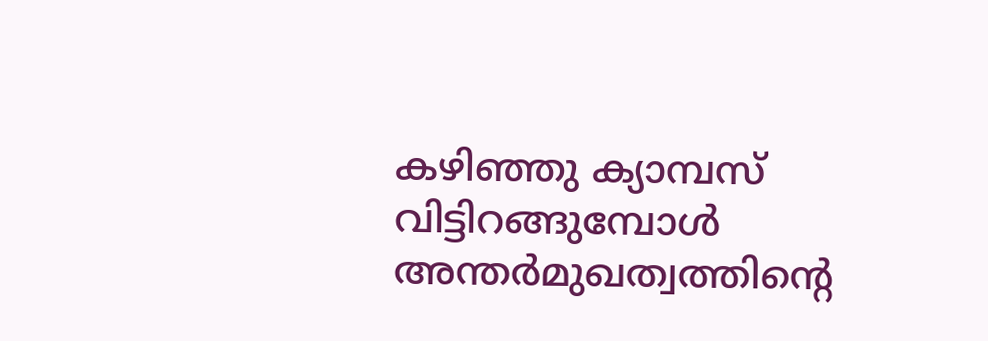കഴിഞ്ഞു ക്യാമ്പസ് വിട്ടിറങ്ങുമ്പോൾ അന്തർമുഖത്വത്തിന്റെ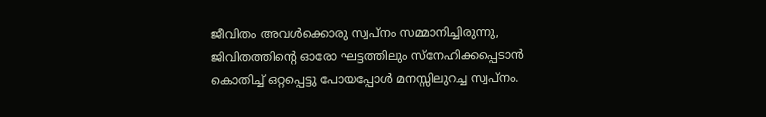ജീവിതം അവൾക്കൊരു സ്വപ്നം സമ്മാനിച്ചിരുന്നു, ജിവിതത്തിന്റെ ഓരോ ഘട്ടത്തിലും സ്നേഹിക്കപ്പെടാൻ കൊതിച്ച് ഒറ്റപ്പെട്ടു പോയപ്പോൾ മനസ്സിലുറച്ച സ്വപ്നം.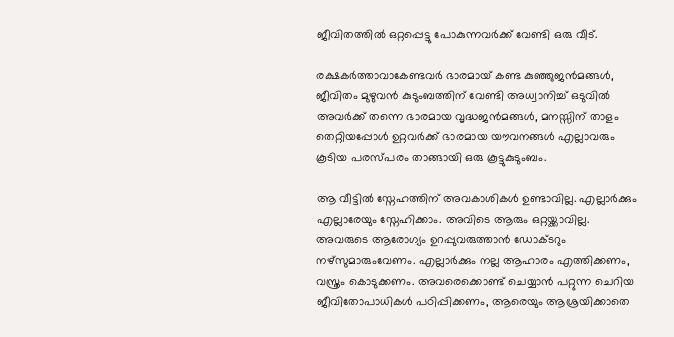ജീവിതത്തിൽ ഒറ്റപ്പെട്ടു പോകുന്നവർക്ക് വേണ്ടി ഒരു വീട്.

രക്ഷകർത്താവാകേണ്ടവർ ഭാരമായ് കണ്ട കുഞ്ഞുജൻമങ്ങൾ, ജീവിതം മുഴുവൻ കുടുംബത്തിന് വേണ്ടി അധ്വാനിച്ച് ഒടുവിൽ അവർക്ക് തന്നെ ഭാരമായ വൃദ്ധജൻമങ്ങൾ, മനസ്സിന് താളം തെറ്റിയപ്പോൾ ഉറ്റവർക്ക് ഭാരമായ യൗവനങ്ങൾ എല്ലാവരും കൂടിയ പരസ്പരം താങ്ങായി ഒരു കൂട്ടുകുടുംബം.

ആ വീട്ടിൽ സ്നേഹത്തിന് അവകാശികൾ ഉണ്ടാവില്ല. എല്ലാർക്കും എല്ലാരേയും സ്നേഹിക്കാം. അവിടെ ആരും ഒറ്റയ്ക്കാവില്ല. അവരുടെ ആരോഗ്യം ഉറപ്പുവരുത്താൻ ഡോക്ടറും നഴ്സുമാരുംവേണം. എല്ലാർക്കും നല്ല ആഹാരം എത്തിക്കണം, വസ്ത്രം കൊടുക്കണം. അവരെക്കൊണ്ട് ചെയ്യാൻ പറ്റുന്ന ചെറിയ ജീവിതോപാധികൾ പഠിപ്പിക്കണം, ആരെയും ആശ്രയിക്കാതെ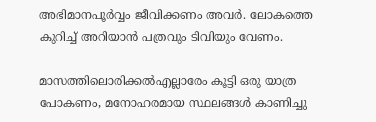അഭിമാനപൂർവ്വം ജീവിക്കണം അവർ. ലോകത്തെ കുറിച്ച് അറിയാൻ പത്രവും ടിവിയും വേണം.

മാസത്തിലൊരിക്കൽഎല്ലാരേം കൂട്ടി ഒരു യാത്ര പോകണം, മനോഹരമായ സ്ഥലങ്ങൾ കാണിച്ചു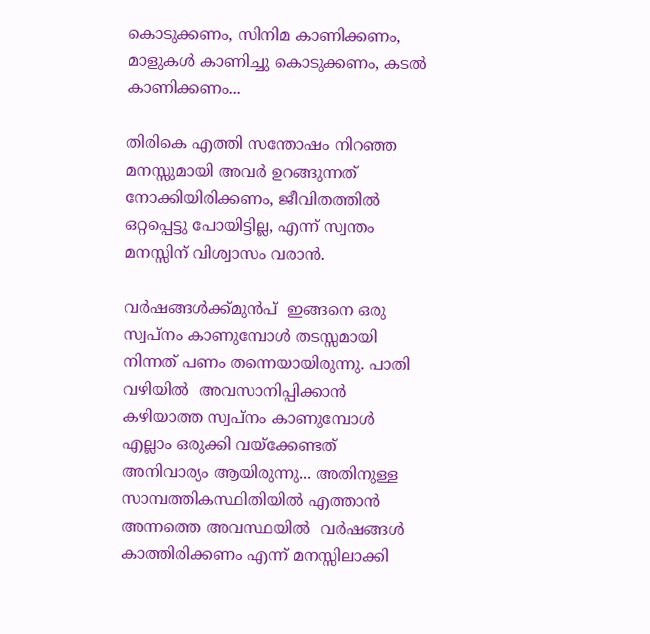കൊടുക്കണം, സിനിമ കാണിക്കണം, മാളുകൾ കാണിച്ചു കൊടുക്കണം, കടൽ കാണിക്കണം...

തിരികെ എത്തി സന്തോഷം നിറഞ്ഞ മനസ്സുമായി അവർ ഉറങ്ങുന്നത് നോക്കിയിരിക്കണം, ജീവിതത്തിൽ ഒറ്റപ്പെട്ടു പോയിട്ടില്ല, എന്ന് സ്വന്തം മനസ്സിന് വിശ്വാസം വരാൻ.

വർഷങ്ങൾക്ക്മുൻപ്  ഇങ്ങനെ ഒരു സ്വപ്നം കാണുമ്പോൾ തടസ്സമായി നിന്നത് പണം തന്നെയായിരുന്നു. പാതി വഴിയിൽ  അവസാനിപ്പിക്കാൻ കഴിയാത്ത സ്വപ്നം കാണുമ്പോൾ എല്ലാം ഒരുക്കി വയ്ക്കേണ്ടത് അനിവാര്യം ആയിരുന്നു... അതിനുള്ള സാമ്പത്തികസ്ഥിതിയിൽ എത്താൻ
അന്നത്തെ അവസ്ഥയിൽ  വർഷങ്ങൾ കാത്തിരിക്കണം എന്ന് മനസ്സിലാക്കി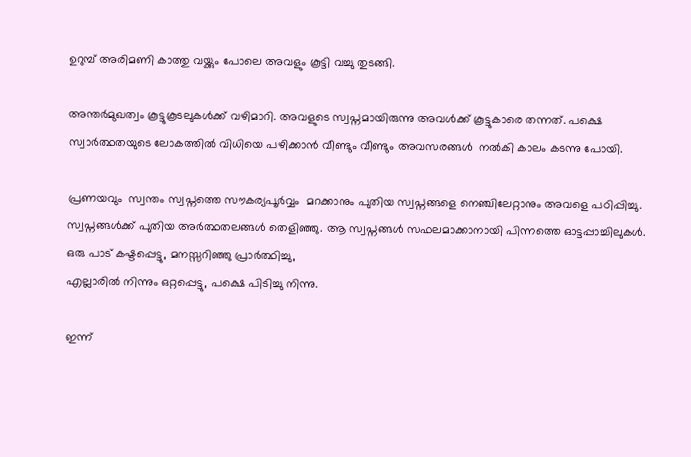ഉറുമ്പ് അരിമണി കാത്തു വയ്ക്കും പോലെ അവളും കൂട്ടി വച്ചു തുടങ്ങി.

അന്തർമുഖത്വം കൂട്ടുകൂടലുകൾക്ക് വഴിമാറി. അവളുടെ സ്വപ്നമായിരുന്നു അവൾക്ക് കൂട്ടുകാരെ തന്നത്. പക്ഷെ സ്വാർത്ഥതയുടെ ലോകത്തിൽ വിധിയെ പഴിക്കാൻ വീണ്ടും വീണ്ടും അവസരങ്ങൾ  നൽകി കാലം കടന്നു പോയി.

പ്രണയവും  സ്വന്തം സ്വപ്നത്തെ സൗകര്യപൂർവ്വം  മറക്കാനും പുതിയ സ്വപ്നങ്ങളെ നെഞ്ചിലേറ്റാനും അവളെ പഠിപ്പിച്ചു. സ്വപ്നങ്ങൾക്ക് പുതിയ അർത്ഥതലങ്ങൾ തെളിഞ്ഞു. ആ സ്വപ്നങ്ങൾ സഫലമാക്കാനായി പിന്നത്തെ ഓട്ടപ്പാച്ചിലുകൾ. ഒരു പാട് കഷ്ടപ്പെട്ടു, മനസ്സറിഞ്ഞു പ്രാർത്ഥിച്ചു,
എല്ലാരിൽ നിന്നും ഒറ്റപ്പെട്ടു, പക്ഷെ പിടിച്ചു നിന്നു.

ഇന്ന്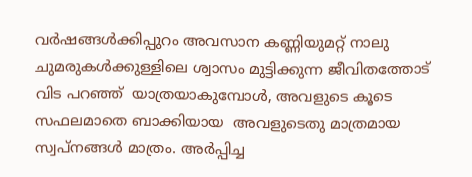വർഷങ്ങൾക്കിപ്പുറം അവസാന കണ്ണിയുമറ്റ് നാലു ചുമരുകൾക്കുള്ളിലെ ശ്വാസം മുട്ടിക്കുന്ന ജീവിതത്തോട് വിട പറഞ്ഞ്  യാത്രയാകുമ്പോൾ, അവളുടെ കൂടെ സഫലമാതെ ബാക്കിയായ  അവളുടെതു മാത്രമായ സ്വപ്നങ്ങൾ മാത്രം. അർപ്പിച്ച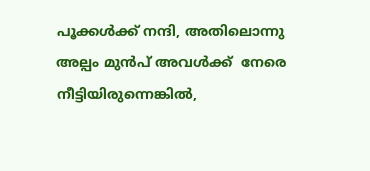പൂക്കൾക്ക് നന്ദി, അതിലൊന്നു അല്പം മുൻപ് അവൾക്ക്  നേരെ നീട്ടിയിരുന്നെങ്കിൽ,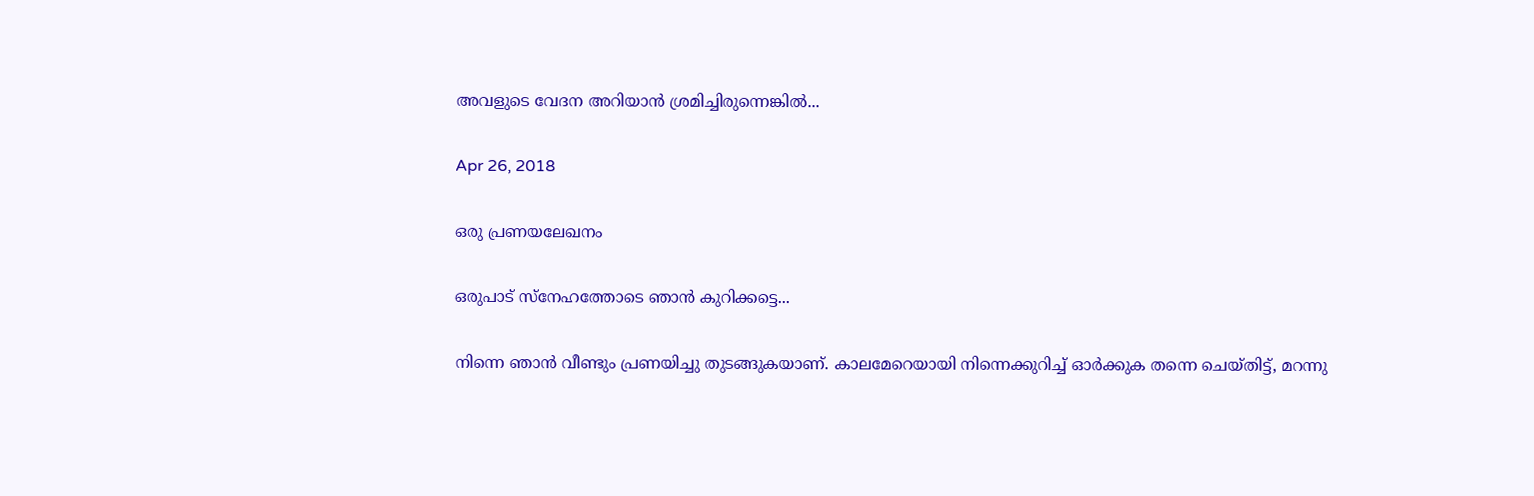അവളുടെ വേദന അറിയാൻ ശ്രമിച്ചിരുന്നെങ്കിൽ...

Apr 26, 2018

ഒരു പ്രണയലേഖനം

ഒരുപാട് സ്നേഹത്തോടെ ഞാൻ കുറിക്കട്ടെ...

നിന്നെ ഞാൻ വീണ്ടും പ്രണയിച്ചു തുടങ്ങുകയാണ്. കാലമേറെയായി നിന്നെക്കുറിച്ച് ഓർക്കുക തന്നെ ചെയ്തിട്ട്, മറന്നു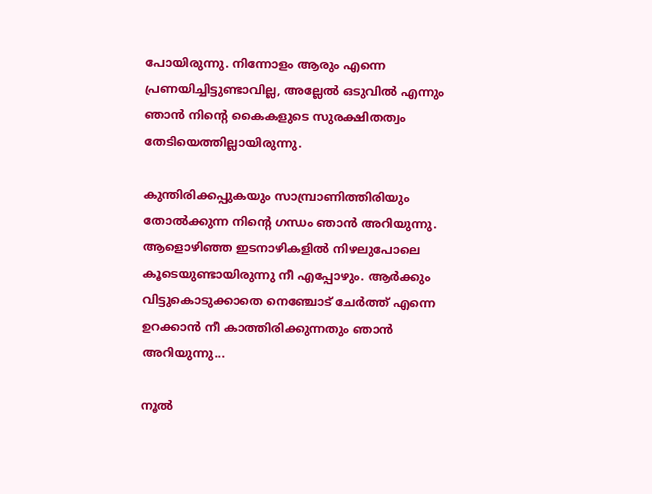പോയിരുന്നു. നിന്നോളം ആരും എന്നെ പ്രണയിച്ചിട്ടുണ്ടാവില്ല, അല്ലേൽ ഒടുവിൽ എന്നും ഞാൻ നിന്റെ കൈകളുടെ സുരക്ഷിതത്വം തേടിയെത്തില്ലായിരുന്നു.

കുന്തിരിക്കപ്പുകയും സാമ്പ്രാണിത്തിരിയും തോൽക്കുന്ന നിന്റെ ഗന്ധം ഞാൻ അറിയുന്നു. ആളൊഴിഞ്ഞ ഇടനാഴികളിൽ നിഴലുപോലെ കൂടെയുണ്ടായിരുന്നു നീ എപ്പോഴും. ആർക്കും വിട്ടുകൊടുക്കാതെ നെഞ്ചോട് ചേർത്ത് എന്നെ ഉറക്കാൻ നീ കാത്തിരിക്കുന്നതും ഞാൻ അറിയുന്നു...

നൂൽ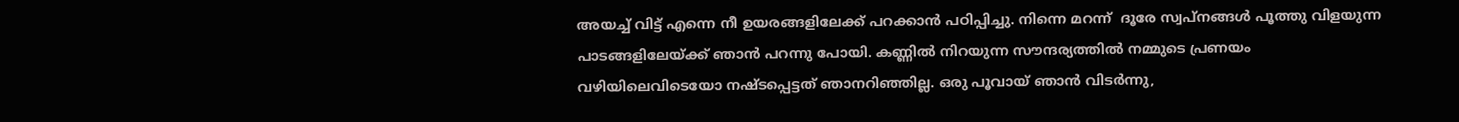അയച്ച് വിട്ട് എന്നെ നീ ഉയരങ്ങളിലേക്ക് പറക്കാൻ പഠിപ്പിച്ചു. നിന്നെ മറന്ന്  ദൂരേ സ്വപ്നങ്ങൾ പൂത്തു വിളയുന്ന പാടങ്ങളിലേയ്ക്ക് ഞാൻ പറന്നു പോയി. കണ്ണിൽ നിറയുന്ന സൗന്ദര്യത്തിൽ നമ്മുടെ പ്രണയം വഴിയിലെവിടെയോ നഷ്ടപ്പെട്ടത് ഞാനറിഞ്ഞില്ല. ഒരു പൂവായ് ഞാൻ വിടർന്നു,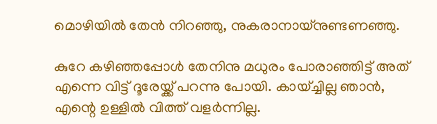മൊഴിയിൽ തേൻ നിറഞ്ഞു, നുകരാനായ്നുണ്ടണഞ്ഞു.

കുറേ കഴിഞ്ഞപ്പോൾ തേനിനു മധുരം പോരാഞ്ഞിട്ട് അത് എന്നെ വിട്ട് ദൂരേയ്ക്ക് പറന്നു പോയി. കായ്ച്ചില്ല ഞാൻ, എന്റെ ഉള്ളിൽ വിത്ത് വളർന്നില്ല.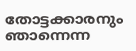തോട്ടക്കാരനും ഞാന്നെന്ന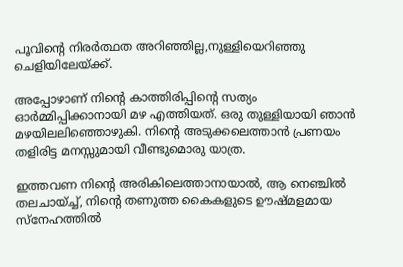പൂവിന്റെ നിരർത്ഥത അറിഞ്ഞില്ല,നുള്ളിയെറിഞ്ഞു ചെളിയിലേയ്ക്ക്.

അപ്പോഴാണ് നിന്റെ കാത്തിരിപ്പിന്റെ സത്യം ഓർമ്മിപ്പിക്കാനായി മഴ എത്തിയത്. ഒരു തുള്ളിയായി ഞാൻ മഴയിലലിഞ്ഞൊഴുകി. നിന്റെ അടുക്കലെത്താൻ പ്രണയം തളിരിട്ട മനസ്സുമായി വീണ്ടുമൊരു യാത്ര.

ഇത്തവണ നിന്റെ അരികിലെത്താനായാൽ, ആ നെഞ്ചിൽ തലചായ്ച്ച്, നിന്റെ തണുത്ത കൈകളുടെ ഊഷ്മളമായ സ്നേഹത്തിൽ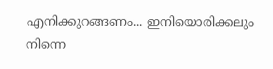എനിക്കുറങ്ങണം... ഇനിയൊരിക്കലും നിന്നെ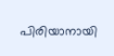പിരിയാനായി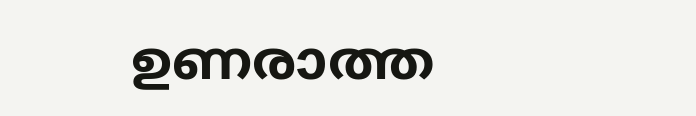ഉണരാത്ത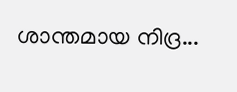ശാന്തമായ നിദ്ര...